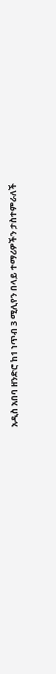አዲስ አበባ ዘንድሮ ከ1 ነጥብ 3 ሚሊየን በላይ ተማሪዎችን ታስተምራለች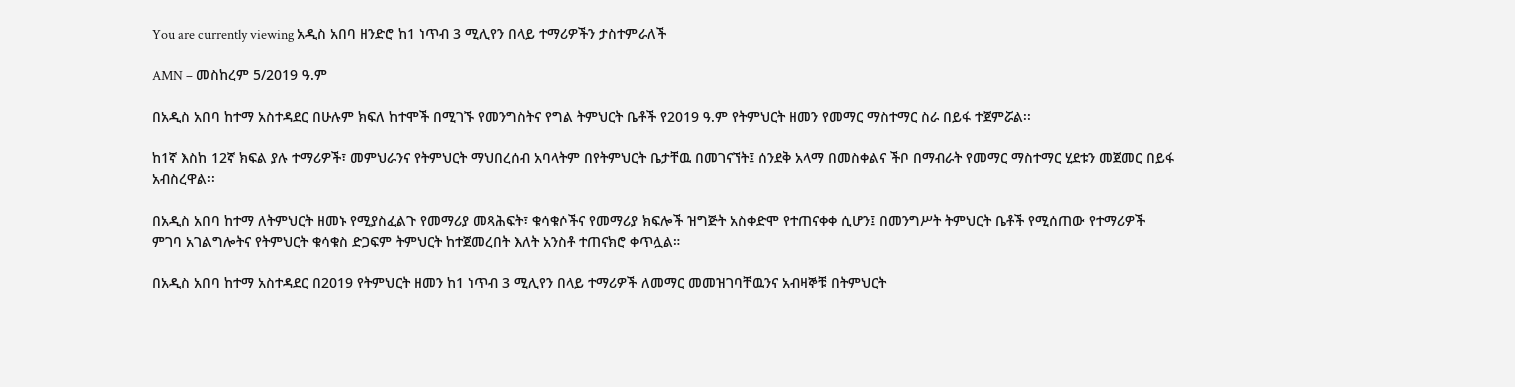You are currently viewing አዲስ አበባ ዘንድሮ ከ1 ነጥብ 3 ሚሊየን በላይ ተማሪዎችን ታስተምራለች

AMN – መስከረም 5/2019 ዓ.ም

በአዲስ አበባ ከተማ አስተዳደር በሁሉም ክፍለ ከተሞች በሚገኙ የመንግስትና የግል ትምህርት ቤቶች የ2019 ዓ.ም የትምህርት ዘመን የመማር ማስተማር ስራ በይፋ ተጀምሯል፡፡

ከ1ኛ እስከ 12ኛ ክፍል ያሉ ተማሪዎች፣ መምህራንና የትምህርት ማህበረሰብ አባላትም በየትምህርት ቤታቸዉ በመገናኘት፤ ሰንደቅ አላማ በመስቀልና ችቦ በማብራት የመማር ማስተማር ሂደቱን መጀመር በይፋ አብስረዋል፡፡

በአዲስ አበባ ከተማ ለትምህርት ዘመኑ የሚያስፈልጉ የመማሪያ መጻሕፍት፣ ቁሳቁሶችና የመማሪያ ክፍሎች ዝግጅት አስቀድሞ የተጠናቀቀ ሲሆን፤ በመንግሥት ትምህርት ቤቶች የሚሰጠው የተማሪዎች ምገባ አገልግሎትና የትምህርት ቁሳቁስ ድጋፍም ትምህርት ከተጀመረበት እለት አንስቶ ተጠናክሮ ቀጥሏል።

በአዲስ አበባ ከተማ አስተዳደር በ2019 የትምህርት ዘመን ከ1 ነጥብ 3 ሚሊየን በላይ ተማሪዎች ለመማር መመዝገባቸዉንና አብዛኞቹ በትምህርት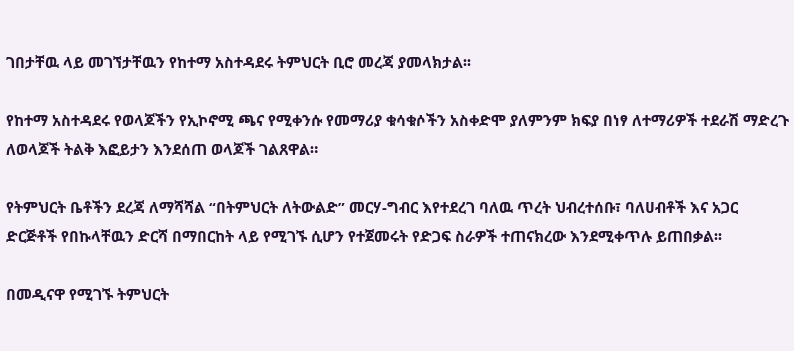ገበታቸዉ ላይ መገኘታቸዉን የከተማ አስተዳደሩ ትምህርት ቢሮ መረጃ ያመላክታል፡፡

የከተማ አስተዳደሩ የወላጆችን የኢኮኖሚ ጫና የሚቀንሱ የመማሪያ ቁሳቁሶችን አስቀድሞ ያለምንም ክፍያ በነፃ ለተማሪዎች ተደራሽ ማድረጉ ለወላጆች ትልቅ እፎይታን እንደሰጠ ወላጆች ገልጸዋል።

የትምህርት ቤቶችን ደረጃ ለማሻሻል “በትምህርት ለትውልድ” መርሃ-ግብር እየተደረገ ባለዉ ጥረት ህብረተሰቡ፣ ባለሀብቶች እና አጋር ድርጅቶች የበኩላቸዉን ድርሻ በማበርከት ላይ የሚገኙ ሲሆን የተጀመሩት የድጋፍ ስራዎች ተጠናክረው እንደሚቀጥሉ ይጠበቃል፡፡

በመዲናዋ የሚገኙ ትምህርት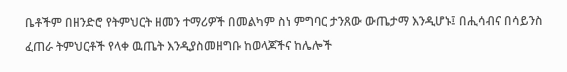ቤቶችም በዘንድሮ የትምህርት ዘመን ተማሪዎች በመልካም ስነ ምግባር ታንጸው ውጤታማ እንዲሆኑ፤ በሒሳብና በሳይንስ ፈጠራ ትምህርቶች የላቀ ዉጤት እንዲያስመዘግቡ ከወላጆችና ከሌሎች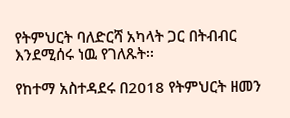የትምህርት ባለድርሻ አካላት ጋር በትብብር እንደሚሰሩ ነዉ የገለጹት፡፡

የከተማ አስተዳደሩ በ2018 የትምህርት ዘመን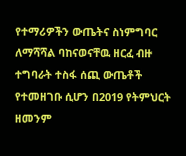የተማሪዎችን ውጤትና ስነምግባር ለማሻሻል ባከናወናቸዉ ዘርፈ ብዙ ተግባራት ተስፋ ሰጪ ውጤቶች የተመዘገቡ ሲሆን በ2019 የትምህርት ዘመንም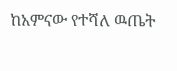ከአምናው የተሻለ ዉጤት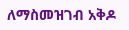ለማስመዝገብ አቅዶ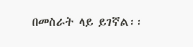በመስራት ላይ ይገኛል፡፡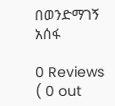በወንድማገኝ አሰፋ

0 Reviews ( 0 out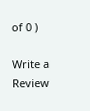of 0 )

Write a Review